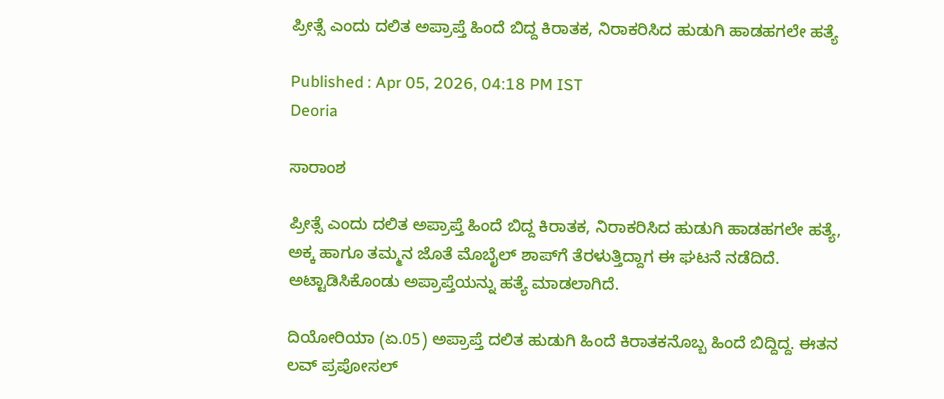ಪ್ರೀತ್ಸೆ ಎಂದು ದಲಿತ ಅಪ್ರಾಪ್ತೆ ಹಿಂದೆ ಬಿದ್ದ ಕಿರಾತಕ, ನಿರಾಕರಿಸಿದ ಹುಡುಗಿ ಹಾಡಹಗಲೇ ಹತ್ಯೆ

Published : Apr 05, 2026, 04:18 PM IST
Deoria

ಸಾರಾಂಶ

ಪ್ರೀತ್ಸೆ ಎಂದು ದಲಿತ ಅಪ್ರಾಪ್ತೆ ಹಿಂದೆ ಬಿದ್ದ ಕಿರಾತಕ, ನಿರಾಕರಿಸಿದ ಹುಡುಗಿ ಹಾಡಹಗಲೇ ಹತ್ಯೆ, ಅಕ್ಕ ಹಾಗೂ ತಮ್ಮನ ಜೊತೆ ಮೊಬೈಲ್ ಶಾಪ್‌ಗೆ ತೆರಳುತ್ತಿದ್ದಾಗ ಈ ಘಟನೆ ನಡೆದಿದೆ. ಅಟ್ಟಾಡಿಸಿಕೊಂಡು ಅಪ್ರಾಪ್ತೆಯನ್ನು ಹತ್ಯೆ ಮಾಡಲಾಗಿದೆ.

ದಿಯೋರಿಯಾ (ಏ.05) ಅಪ್ರಾಪ್ತೆ ದಲಿತ ಹುಡುಗಿ ಹಿಂದೆ ಕಿರಾತಕನೊಬ್ಬ ಹಿಂದೆ ಬಿದ್ದಿದ್ದ. ಈತನ ಲವ್ ಪ್ರಪೋಸಲ್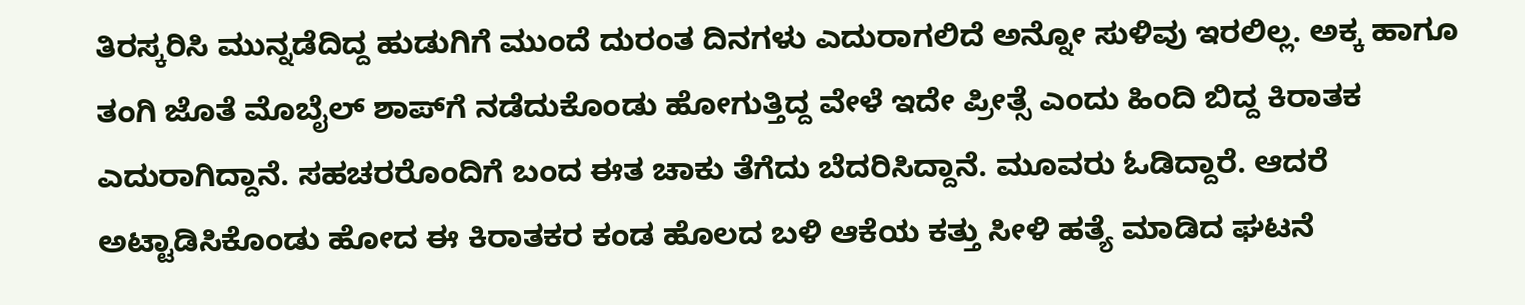ತಿರಸ್ಕರಿಸಿ ಮುನ್ನಡೆದಿದ್ದ ಹುಡುಗಿಗೆ ಮುಂದೆ ದುರಂತ ದಿನಗಳು ಎದುರಾಗಲಿದೆ ಅನ್ನೋ ಸುಳಿವು ಇರಲಿಲ್ಲ. ಅಕ್ಕ ಹಾಗೂ ತಂಗಿ ಜೊತೆ ಮೊಬೈಲ್ ಶಾಪ್‌ಗೆ ನಡೆದುಕೊಂಡು ಹೋಗುತ್ತಿದ್ದ ವೇಳೆ ಇದೇ ಪ್ರೀತ್ಸೆ ಎಂದು ಹಿಂದಿ ಬಿದ್ದ ಕಿರಾತಕ ಎದುರಾಗಿದ್ದಾನೆ. ಸಹಚರರೊಂದಿಗೆ ಬಂದ ಈತ ಚಾಕು ತೆಗೆದು ಬೆದರಿಸಿದ್ದಾನೆ. ಮೂವರು ಓಡಿದ್ದಾರೆ. ಆದರೆ ಅಟ್ಟಾಡಿಸಿಕೊಂಡು ಹೋದ ಈ ಕಿರಾತಕರ ಕಂಡ ಹೊಲದ ಬಳಿ ಆಕೆಯ ಕತ್ತು ಸೀಳಿ ಹತ್ಯೆ ಮಾಡಿದ ಘಟನೆ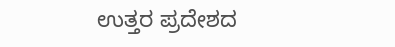ಉತ್ತರ ಪ್ರದೇಶದ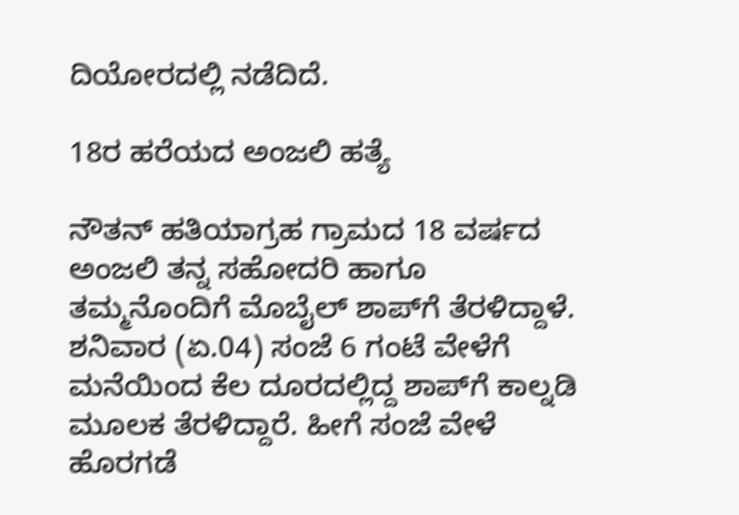ದಿಯೋರದಲ್ಲಿ ನಡೆದಿದೆ.

18ರ ಹರೆಯದ ಅಂಜಲಿ ಹತ್ಯೆ

ನೌತನ್ ಹತಿಯಾಗ್ರಹ ಗ್ರಾಮದ 18 ವರ್ಷದ ಅಂಜಲಿ ತನ್ನ ಸಹೋದರಿ ಹಾಗೂ ತಮ್ಮನೊಂದಿಗೆ ಮೊಬೈಲ್ ಶಾಪ್‌ಗೆ ತೆರಳಿದ್ದಾಳೆ. ಶನಿವಾರ (ಏ.04) ಸಂಜೆ 6 ಗಂಟೆ ವೇಳೆಗೆ ಮನೆಯಿಂದ ಕೆಲ ದೂರದಲ್ಲಿದ್ದ ಶಾಪ್‌ಗೆ ಕಾಲ್ನಡಿ ಮೂಲಕ ತೆರಳಿದ್ದಾರೆ. ಹೀಗೆ ಸಂಜೆ ವೇಳೆ ಹೊರಗಡೆ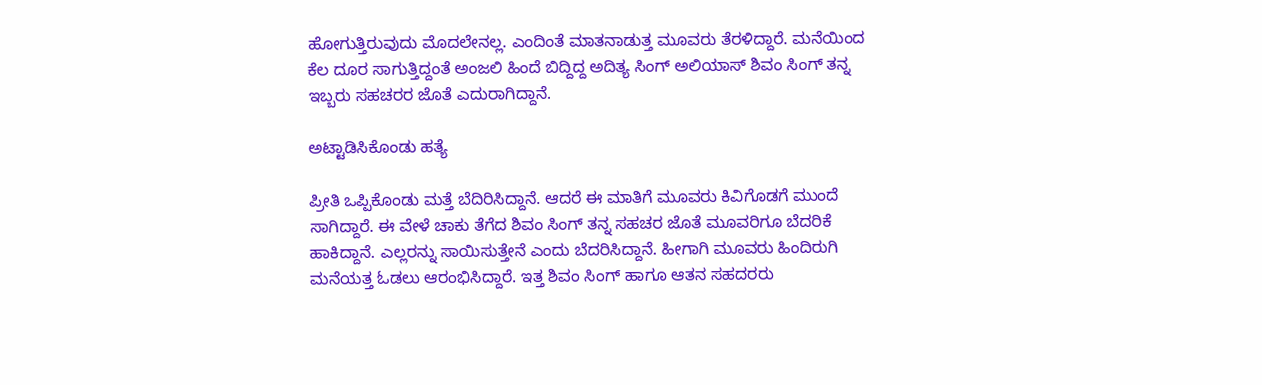ಹೋಗುತ್ತಿರುವುದು ಮೊದಲೇನಲ್ಲ. ಎಂದಿಂತೆ ಮಾತನಾಡುತ್ತ ಮೂವರು ತೆರಳಿದ್ದಾರೆ. ಮನೆಯಿಂದ ಕೆಲ ದೂರ ಸಾಗುತ್ತಿದ್ದಂತೆ ಅಂಜಲಿ ಹಿಂದೆ ಬಿದ್ದಿದ್ದ ಅದಿತ್ಯ ಸಿಂಗ್ ಅಲಿಯಾಸ್ ಶಿವಂ ಸಿಂಗ್ ತನ್ನ ಇಬ್ಬರು ಸಹಚರರ ಜೊತೆ ಎದುರಾಗಿದ್ದಾನೆ.

ಅಟ್ಟಾಡಿಸಿಕೊಂಡು ಹತ್ಯೆ

ಪ್ರೀತಿ ಒಪ್ಪಿಕೊಂಡು ಮತ್ತೆ ಬೆದಿರಿಸಿದ್ದಾನೆ. ಆದರೆ ಈ ಮಾತಿಗೆ ಮೂವರು ಕಿವಿಗೊಡಗೆ ಮುಂದೆ ಸಾಗಿದ್ದಾರೆ. ಈ ವೇಳೆ ಚಾಕು ತೆಗೆದ ಶಿವಂ ಸಿಂಗ್ ತನ್ನ ಸಹಚರ ಜೊತೆ ಮೂವರಿಗೂ ಬೆದರಿಕೆ ಹಾಕಿದ್ದಾನೆ. ಎಲ್ಲರನ್ನು ಸಾಯಿಸುತ್ತೇನೆ ಎಂದು ಬೆದರಿಸಿದ್ದಾನೆ. ಹೀಗಾಗಿ ಮೂವರು ಹಿಂದಿರುಗಿ ಮನೆಯತ್ತ ಓಡಲು ಆರಂಭಿಸಿದ್ದಾರೆ. ಇತ್ತ ಶಿವಂ ಸಿಂಗ್ ಹಾಗೂ ಆತನ ಸಹದರರು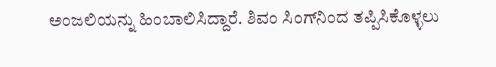ಅಂಜಲಿಯನ್ನು ಹಿಂಬಾಲಿಸಿದ್ದಾರೆ. ಶಿವಂ ಸಿಂಗ್‌ನಿಂದ ತಪ್ಪಿಸಿಕೊಳ್ಳಲು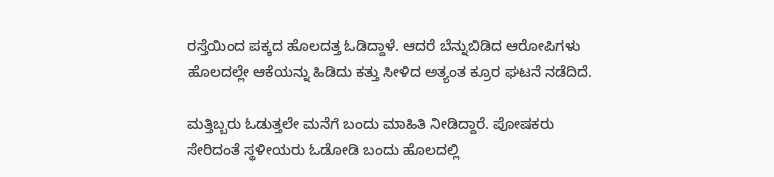ರಸ್ತೆಯಿಂದ ಪಕ್ಕದ ಹೊಲದತ್ತ ಓಡಿದ್ದಾಳೆ. ಆದರೆ ಬೆನ್ನುಬಿಡಿದ ಆರೋಪಿಗಳು ಹೊಲದಲ್ಲೇ ಆಕೆಯನ್ನು ಹಿಡಿದು ಕತ್ತು ಸೀಳಿದ ಅತ್ಯಂತ ಕ್ರೂರ ಘಟನೆ ನಡೆದಿದೆ.

ಮತ್ತಿಬ್ಬರು ಓಡುತ್ತಲೇ ಮನೆಗೆ ಬಂದು ಮಾಹಿತಿ ನೀಡಿದ್ದಾರೆ. ಪೋಷಕರು ಸೇರಿದಂತೆ ಸ್ಥಳೀಯರು ಓಡೋಡಿ ಬಂದು ಹೊಲದಲ್ಲಿ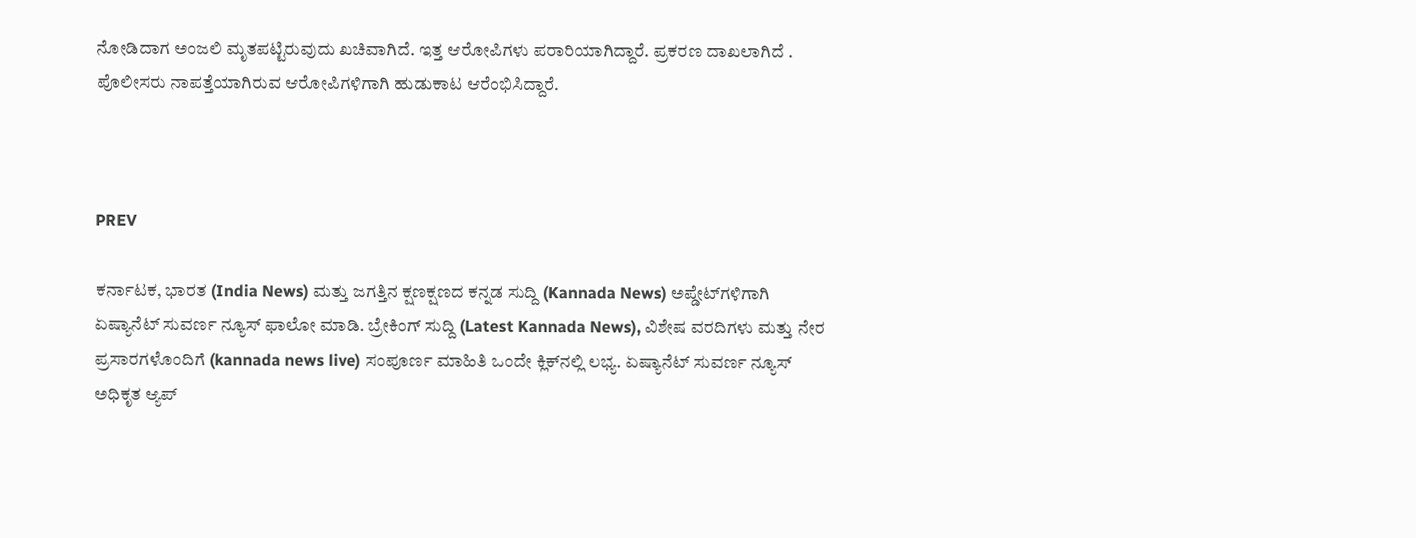ನೋಡಿದಾಗ ಅಂಜಲಿ ಮೃತಪಟ್ಟಿರುವುದು ಖಚಿವಾಗಿದೆ. ಇತ್ತ ಆರೋಪಿಗಳು ಪರಾರಿಯಾಗಿದ್ದಾರೆ. ಪ್ರಕರಣ ದಾಖಲಾಗಿದೆ . ಪೊಲೀಸರು ನಾಪತ್ತೆಯಾಗಿರುವ ಆರೋಪಿಗಳಿಗಾಗಿ ಹುಡುಕಾಟ ಆರೆಂಭಿಸಿದ್ದಾರೆ.



PREV

ಕರ್ನಾಟಕ, ಭಾರತ (India News) ಮತ್ತು ಜಗತ್ತಿನ ಕ್ಷಣಕ್ಷಣದ ಕನ್ನಡ ಸುದ್ದಿ (Kannada News) ಅಪ್ಡೇಟ್‌ಗಳಿಗಾಗಿ ಏಷ್ಯಾನೆಟ್ ಸುವರ್ಣ ನ್ಯೂಸ್‌ ಫಾಲೋ ಮಾಡಿ. ಬ್ರೇಕಿಂಗ್ ಸುದ್ದಿ (Latest Kannada News), ವಿಶೇಷ ವರದಿಗಳು ಮತ್ತು ನೇರ ಪ್ರಸಾರಗಳೊಂದಿಗೆ (kannada news live) ಸಂಪೂರ್ಣ ಮಾಹಿತಿ ಒಂದೇ ಕ್ಲಿಕ್‌ನಲ್ಲಿ ಲಭ್ಯ. ಏಷ್ಯಾನೆಟ್ ಸುವರ್ಣ ನ್ಯೂಸ್ ಅಧಿಕೃತ ಆ್ಯಪ್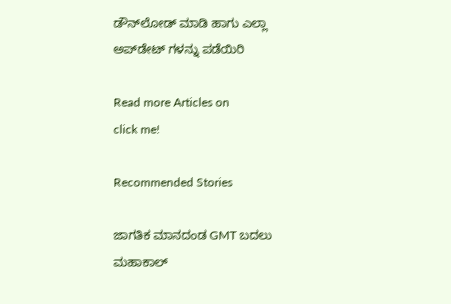ಡೌನ್‌ಲೋಡ್ ಮಾಡಿ ಹಾಗು ಎಲ್ಲಾ ಅಪ್‌ಡೇಟ್ ಗಳನ್ನು ಪಡೆಯಿರಿ

Read more Articles on
click me!

Recommended Stories

ಜಾಗತಿಕ ಮಾನದಂಡ GMT ಬದಲು ಮಹಾಕಾಲ್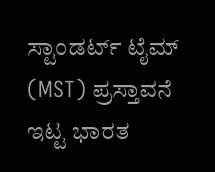ಸ್ಟಾಂಡರ್ಟ್ ಟೈಮ್ (MST) ಪ್ರಸ್ತಾವನೆ ಇಟ್ಟ ಭಾರತ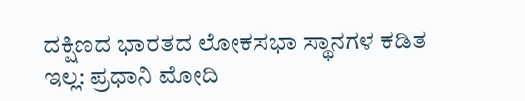ದಕ್ಷಿಣದ ಭಾರತದ ಲೋಕಸಭಾ ಸ್ಥಾನಗಳ ಕಡಿತ ಇಲ್ಲ: ಪ್ರಧಾನಿ ಮೋದಿ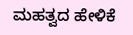ಮಹತ್ವದ ಹೇಳಿಕೆ